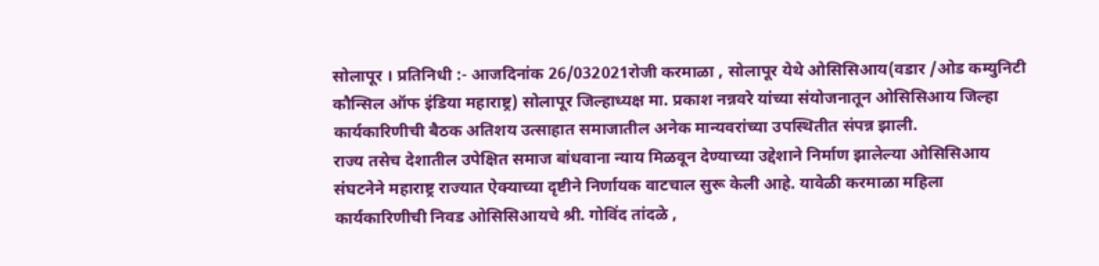सोलापूर । प्रतिनिधी :- आजदिनांक 26/032021रोजी करमाळा , सोलापूर येथे ओसिसिआय(वडार /ओड कम्युनिटी कौन्सिल ऑफ इंडिया महाराष्ट्र) सोलापूर जिल्हाध्यक्ष मा. प्रकाश नन्नवरे यांच्या संयोजनातून ओसिसिआय जिल्हा कार्यकारिणीची बैठक अतिशय उत्साहात समाजातील अनेक मान्यवरांच्या उपस्थितीत संपन्न झाली.
राज्य तसेच देशातील उपेक्षित समाज बांधवाना न्याय मिळवून देण्याच्या उद्देशाने निर्माण झालेल्या ओसिसिआय संघटनेने महाराष्ट्र राज्यात ऐक्याच्या दृष्टीने निर्णायक वाटचाल सुरू केली आहे. यावेळी करमाळा महिला कार्यकारिणीची निवड ओसिसिआयचे श्री. गोविंद तांदळे ,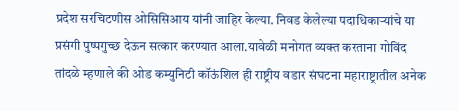प्रदेश सरचिटणीस ओसिसिआय यांनी जाहिर केल्या. निवड केलेल्या पदाधिकाऱ्यांचे या प्रसंगी पुष्पगुच्छ देऊन सत्कार करण्यात आला.यावेळी मनोगत व्यक्त करताना गोविंद तांदळे म्हणाले की ओड कम्युनिटी कॉऊंशिल ही राष्ट्रीय वडार संघटना महाराष्ट्रातील अनेक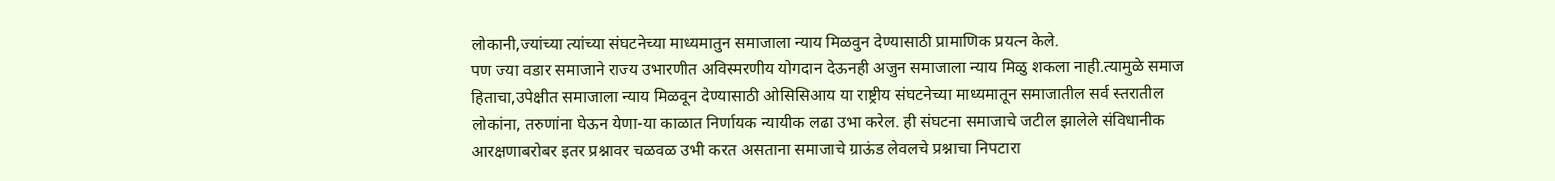लोकानी,ज्यांच्या त्यांच्या संघटनेच्या माध्यमातुन समाजाला न्याय मिळवुन देण्यासाठी प्रामाणिक प्रयत्न केले.
पण ज्या वडार समाजाने राज्य उभारणीत अविस्मरणीय योगदान देऊनही अजुन समाजाला न्याय मिळु शकला नाही.त्यामुळे समाज हिताचा,उपेक्षीत समाजाला न्याय मिळवून देण्यासाठी ओसिसिआय या राष्ट्रीय संघटनेच्या माध्यमातून समाजातील सर्व स्तरातील लोकांना, तरुणांना घेऊन येणा-या काळात निर्णायक न्यायीक लढा उभा करेल. ही संघटना समाजाचे जटील झालेले संविधानीक आरक्षणाबरोबर इतर प्रश्नावर चळवळ उभी करत असताना समाजाचे ग्राऊंड लेवलचे प्रश्नाचा निपटारा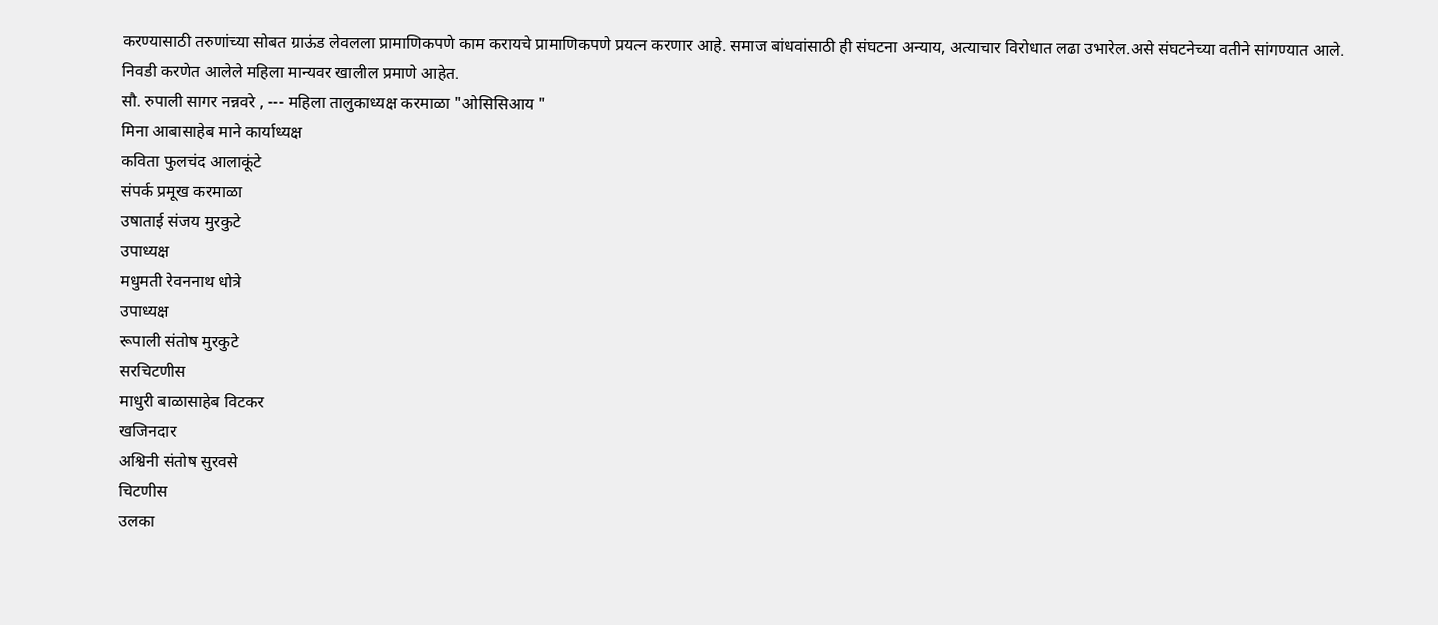करण्यासाठी तरुणांच्या सोबत ग्राऊंड लेवलला प्रामाणिकपणे काम करायचे प्रामाणिकपणे प्रयत्न करणार आहे. समाज बांधवांसाठी ही संघटना अन्याय, अत्याचार विरोधात लढा उभारेल.असे संघटनेच्या वतीने सांगण्यात आले.
निवडी करणेत आलेले महिला मान्यवर खालील प्रमाणे आहेत.
सौ. रुपाली सागर नन्नवरे , --- महिला तालुकाध्यक्ष करमाळा "ओसिसिआय "
मिना आबासाहेब माने कार्याध्यक्ष
कविता फुलचंद आलाकूंटे
संपर्क प्रमूख करमाळा
उषाताई संजय मुरकुटे
उपाध्यक्ष
मधुमती रेवननाथ धोत्रे
उपाध्यक्ष
रूपाली संतोष मुरकुटे
सरचिटणीस
माधुरी बाळासाहेब विटकर
खजिनदार
अश्विनी संतोष सुरवसे
चिटणीस
उलका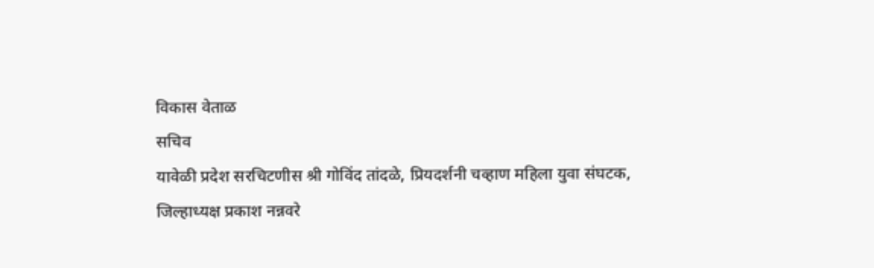विकास वेताळ
सचिव
यावेळी प्रदेश सरचिटणीस श्री गोविंद तांदळे, प्रियदर्शनी चव्हाण महिला युवा संघटक,
जिल्हाध्यक्ष प्रकाश नन्नवरे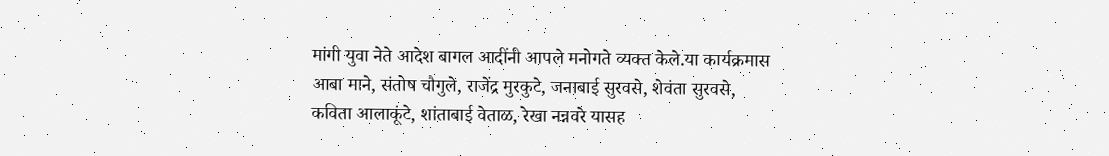मांगी युवा नेते आदेश बागल आदींनी आपले मनोगते व्यक्त केले.या कार्यक्रमास आबा माने, संतोष चौगुले, राजेंद्र मुरकुटे, जनाबाई सुरवसे, शेवंता सुरवसे, कविता आलाकूंटे, शांताबाई वेताळ, रेखा नन्नवरे यासह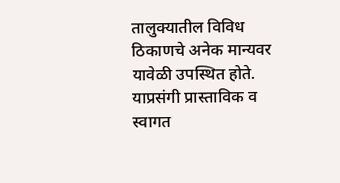तालुक्यातील विविध ठिकाणचे अनेक मान्यवर यावेळी उपस्थित होते. याप्रसंगी प्रास्ताविक व स्वागत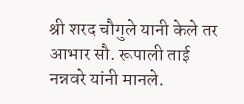श्री शरद चौगुले यानी केले तर आभार सौ. रूपाली ताई नन्नवरे यांनी मानले.